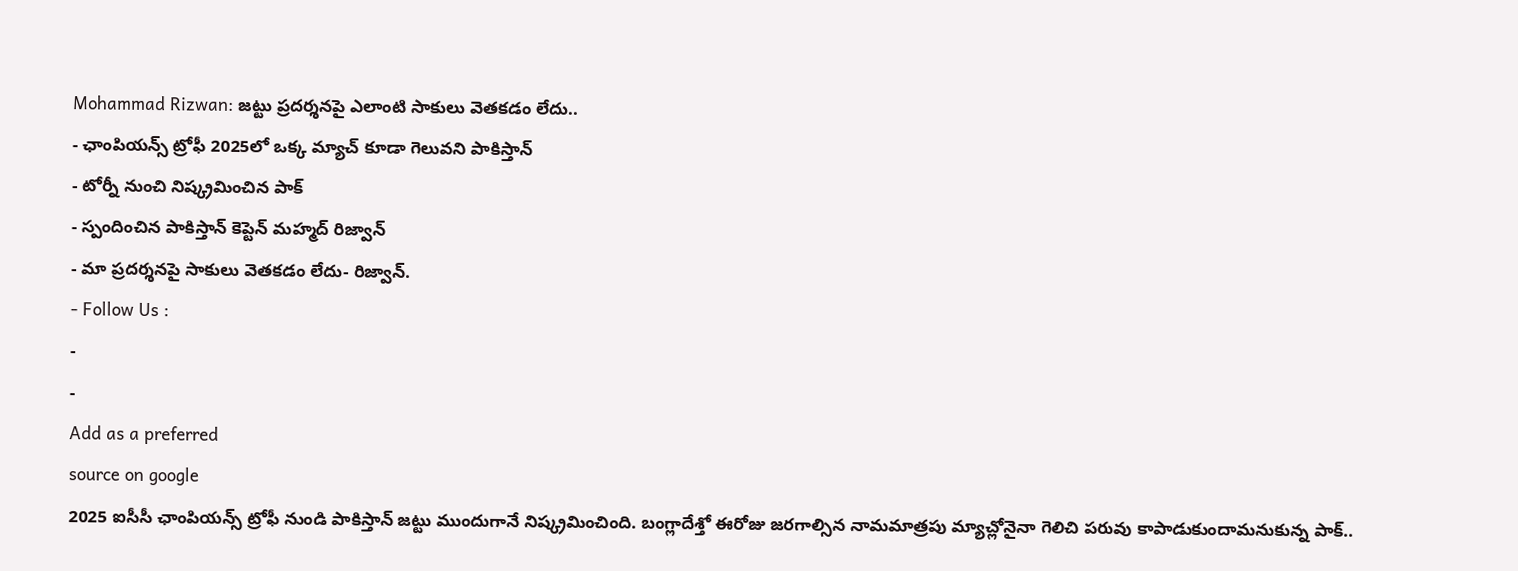Mohammad Rizwan: జట్టు ప్రదర్శనపై ఎలాంటి సాకులు వెతకడం లేదు..
- ఛాంపియన్స్ ట్రోఫీ 2025లో ఒక్క మ్యాచ్ కూడా గెలువని పాకిస్తాన్
- టోర్నీ నుంచి నిష్క్రమించిన పాక్
- స్పందించిన పాకిస్తాన్ కెప్టెన్ మహ్మద్ రిజ్వాన్
- మా ప్రదర్శనపై సాకులు వెతకడం లేదు- రిజ్వాన్.
- Follow Us :
-
-
Add as a preferred
source on google
2025 ఐసీసీ ఛాంపియన్స్ ట్రోఫీ నుండి పాకిస్తాన్ జట్టు ముందుగానే నిష్క్రమించింది. బంగ్లాదేశ్తో ఈరోజు జరగాల్సిన నామమాత్రపు మ్యాచ్లోనైనా గెలిచి పరువు కాపాడుకుందామనుకున్న పాక్..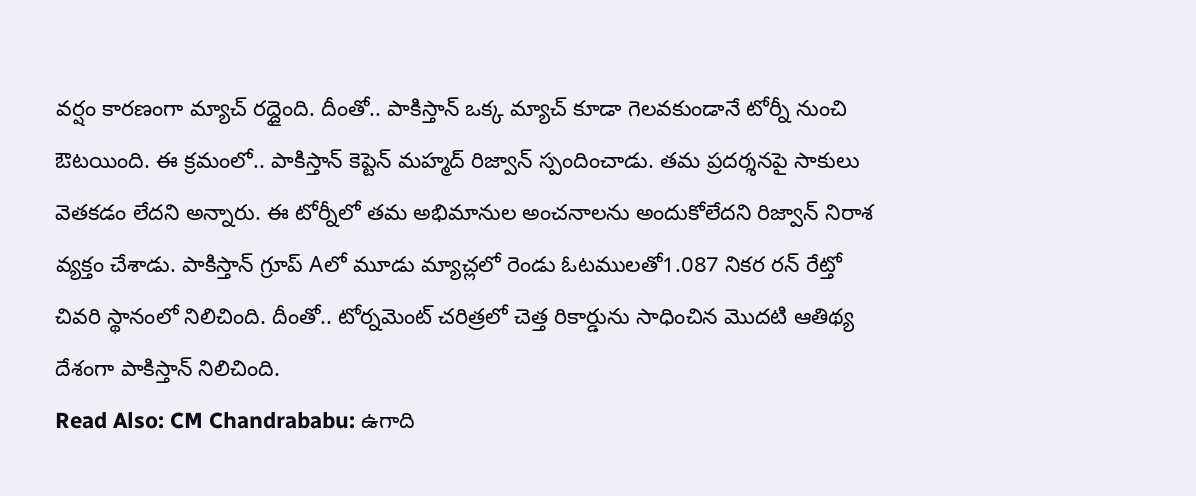వర్షం కారణంగా మ్యాచ్ రద్దైంది. దీంతో.. పాకిస్తాన్ ఒక్క మ్యాచ్ కూడా గెలవకుండానే టోర్నీ నుంచి ఔటయింది. ఈ క్రమంలో.. పాకిస్తాన్ కెప్టెన్ మహ్మద్ రిజ్వాన్ స్పందించాడు. తమ ప్రదర్శనపై సాకులు వెతకడం లేదని అన్నారు. ఈ టోర్నీలో తమ అభిమానుల అంచనాలను అందుకోలేదని రిజ్వాన్ నిరాశ వ్యక్తం చేశాడు. పాకిస్తాన్ గ్రూప్ Aలో మూడు మ్యాచ్లలో రెండు ఓటములతో1.087 నికర రన్ రేట్తో చివరి స్థానంలో నిలిచింది. దీంతో.. టోర్నమెంట్ చరిత్రలో చెత్త రికార్డును సాధించిన మొదటి ఆతిథ్య దేశంగా పాకిస్తాన్ నిలిచింది.
Read Also: CM Chandrababu: ఉగాది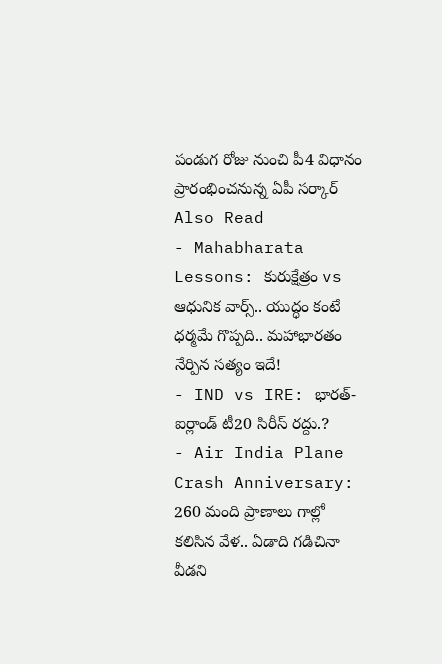పండుగ రోజు నుంచి పీ4 విధానం ప్రారంభించనున్న ఏపీ సర్కార్
Also Read
- Mahabharata Lessons: కురుక్షేత్రం vs ఆధునిక వార్స్.. యుద్ధం కంటే ధర్మమే గొప్పది.. మహాభారతం నేర్పిన సత్యం ఇదే!
- IND vs IRE: భారత్-ఐర్లాండ్ టీ20 సిరీస్ రద్దు.?
- Air India Plane Crash Anniversary: 260 మంది ప్రాణాలు గాల్లో కలిసిన వేళ.. ఏడాది గడిచినా వీడని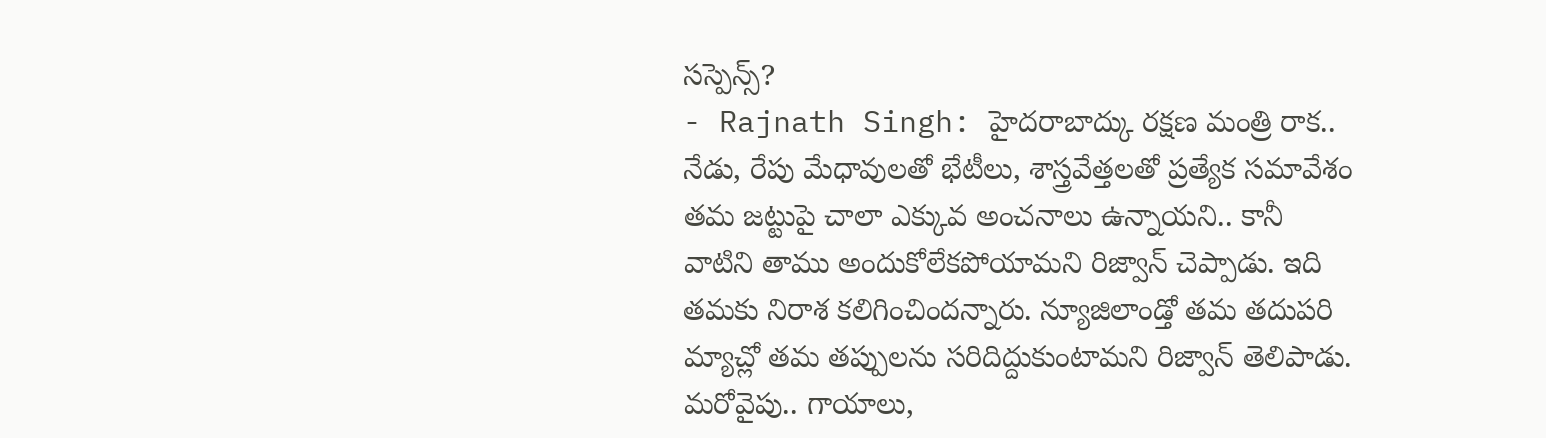సస్పెన్స్?
- Rajnath Singh: హైదరాబాద్కు రక్షణ మంత్రి రాక.. నేడు, రేపు మేధావులతో భేటీలు, శాస్త్రవేత్తలతో ప్రత్యేక సమావేశం
తమ జట్టుపై చాలా ఎక్కువ అంచనాలు ఉన్నాయని.. కానీ వాటిని తాము అందుకోలేకపోయామని రిజ్వాన్ చెప్పాడు. ఇది తమకు నిరాశ కలిగించిందన్నారు. న్యూజిలాండ్తో తమ తదుపరి మ్యాచ్లో తమ తప్పులను సరిదిద్దుకుంటామని రిజ్వాన్ తెలిపాడు. మరోవైపు.. గాయాలు,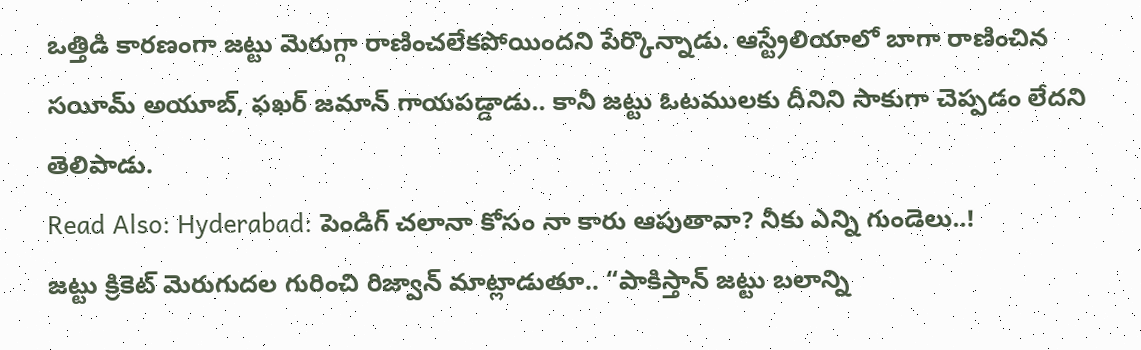ఒత్తిడి కారణంగా జట్టు మెరుగ్గా రాణించలేకపోయిందని పేర్కొన్నాడు. ఆస్ట్రేలియాలో బాగా రాణించిన సయీమ్ అయూబ్, ఫఖర్ జమాన్ గాయపడ్డాడు.. కానీ జట్టు ఓటములకు దీనిని సాకుగా చెప్పడం లేదని తెలిపాడు.
Read Also: Hyderabad: పెండిగ్ చలానా కోసం నా కారు ఆపుతావా? నీకు ఎన్ని గుండెలు..!
జట్టు క్రికెట్ మెరుగుదల గురించి రిజ్వాన్ మాట్లాడుతూ.. “పాకిస్తాన్ జట్టు బలాన్ని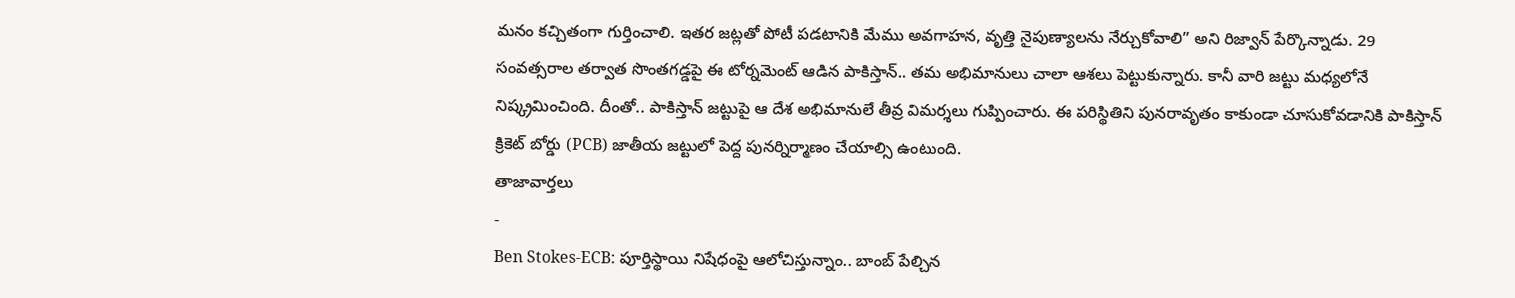మనం కచ్చితంగా గుర్తించాలి. ఇతర జట్లతో పోటీ పడటానికి మేము అవగాహన, వృత్తి నైపుణ్యాలను నేర్చుకోవాలి” అని రిజ్వాన్ పేర్కొన్నాడు. 29 సంవత్సరాల తర్వాత సొంతగడ్డపై ఈ టోర్నమెంట్ ఆడిన పాకిస్తాన్.. తమ అభిమానులు చాలా ఆశలు పెట్టుకున్నారు. కానీ వారి జట్టు మధ్యలోనే నిష్క్రమించింది. దీంతో.. పాకిస్తాన్ జట్టుపై ఆ దేశ అభిమానులే తీవ్ర విమర్శలు గుప్పించారు. ఈ పరిస్థితిని పునరావృతం కాకుండా చూసుకోవడానికి పాకిస్తాన్ క్రికెట్ బోర్డు (PCB) జాతీయ జట్టులో పెద్ద పునర్నిర్మాణం చేయాల్సి ఉంటుంది.
తాజావార్తలు
-
Ben Stokes-ECB: పూర్తిస్థాయి నిషేధంపై ఆలోచిస్తున్నాం.. బాంబ్ పేల్చిన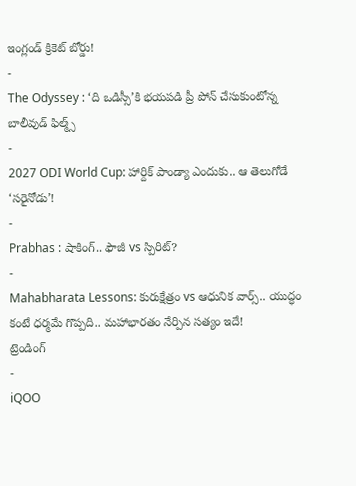ఇంగ్లండ్ క్రికెట్ బోర్డు!
-
The Odyssey : ‘ది ఒడిస్సీ’కి భయపడి ప్రీ పోన్ చేసుకుంటోన్న బాలీవుడ్ ఫిల్మ్స్
-
2027 ODI World Cup: హార్దిక్ పాండ్యా ఎందుకు.. ఆ తెలుగోడే ‘సరైనోడు’!
-
Prabhas : షాకింగ్.. ఫౌజీ vs స్పిరిట్?
-
Mahabharata Lessons: కురుక్షేత్రం vs ఆధునిక వార్స్.. యుద్ధం కంటే ధర్మమే గొప్పది.. మహాభారతం నేర్పిన సత్యం ఇదే!
ట్రెండింగ్
-
iQOO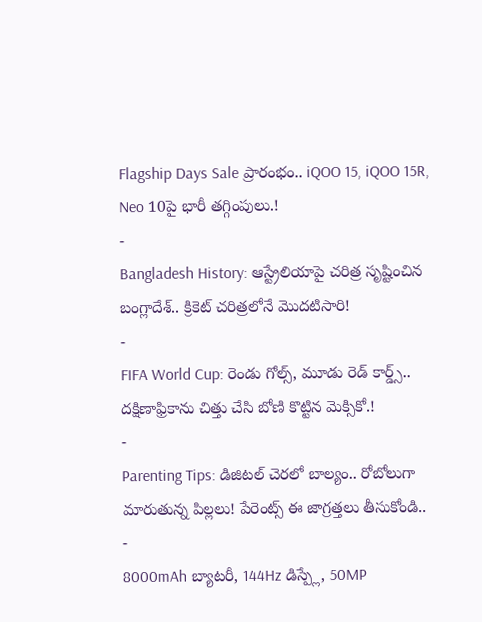Flagship Days Sale ప్రారంభం.. iQOO 15, iQOO 15R, Neo 10పై భారీ తగ్గింపులు.!
-
Bangladesh History: ఆస్ట్రేలియాపై చరిత్ర సృష్టించిన బంగ్లాదేశ్.. క్రికెట్ చరిత్రలోనే మొదటిసారి!
-
FIFA World Cup: రెండు గోల్స్, మూడు రెడ్ కార్డ్స్.. దక్షిణాఫ్రికాను చిత్తు చేసి బోణి కొట్టిన మెక్సికో.!
-
Parenting Tips: డిజిటల్ చెరలో బాల్యం.. రోబోలుగా మారుతున్న పిల్లలు! పేరెంట్స్ ఈ జాగ్రత్తలు తీసుకోండి..
-
8000mAh బ్యాటరీ, 144Hz డిస్ప్లే, 50MP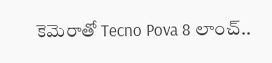కెమెరాతో Tecno Pova 8 లాంచ్..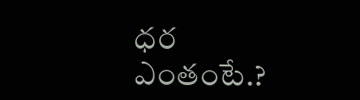ధర ఎంతంటే.?